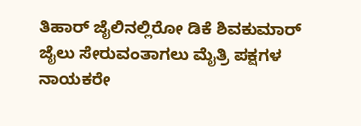ತಿಹಾರ್ ಜೈಲಿನಲ್ಲಿರೋ ಡಿಕೆ ಶಿವಕುಮಾರ್ ಜೈಲು ಸೇರುವಂತಾಗಲು ಮೈತ್ರಿ ಪಕ್ಷಗಳ ನಾಯಕರೇ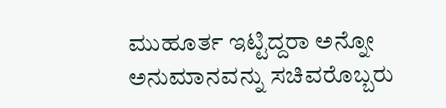ಮುಹೂರ್ತ ಇಟ್ಟಿದ್ದರಾ ಅನ್ನೋ ಅನುಮಾನವನ್ನು ಸಚಿವರೊಬ್ಬರು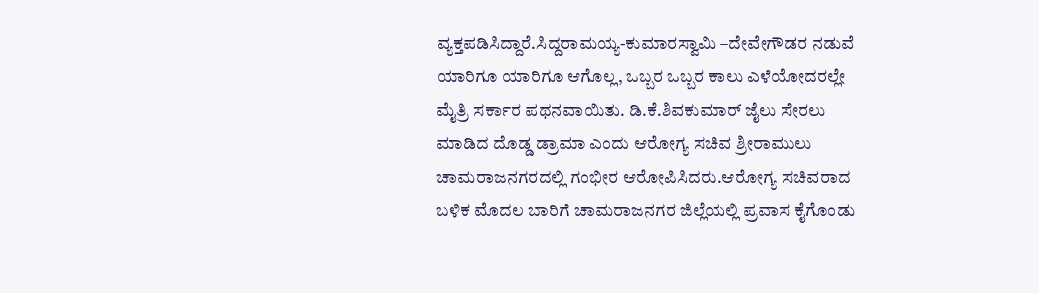ವ್ಯಕ್ತಪಡಿಸಿದ್ದಾರೆ.ಸಿದ್ದರಾಮಯ್ಯ-ಕುಮಾರಸ್ವಾಮಿ –ದೇವೇಗೌಡರ ನಡುವೆ ಯಾರಿಗೂ ಯಾರಿಗೂ ಆಗೊಲ್ಲ, ಒಬ್ಬರ ಒಬ್ಬರ ಕಾಲು ಎಳೆಯೋದರಲ್ಲೇ ಮೈತ್ರಿ ಸರ್ಕಾರ ಪಥನವಾಯಿತು. ಡಿ.ಕೆ.ಶಿವಕುಮಾರ್ ಜೈಲು ಸೇರಲು ಮಾಡಿದ ದೊಡ್ಡ ಡ್ರಾಮಾ ಎಂದು ಆರೋಗ್ಯ ಸಚಿವ ಶ್ರೀರಾಮುಲು ಚಾಮರಾಜನಗರದಲ್ಲಿ ಗಂಭೀರ ಆರೋಪಿಸಿದರು.ಆರೋಗ್ಯ ಸಚಿವರಾದ ಬಳಿಕ ಮೊದಲ ಬಾರಿಗೆ ಚಾಮರಾಜನಗರ ಜಿಲ್ಲೆಯಲ್ಲಿ ಪ್ರವಾಸ ಕೈಗೊಂಡು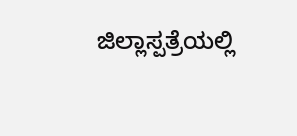ಜಿಲ್ಲಾಸ್ಪತ್ರೆಯಲ್ಲಿ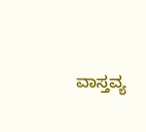ವಾಸ್ತವ್ಯ